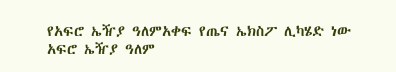የአፍሮ ኤዥያ ዓለምአቀፍ የጤና ኤክስፖ ሊካሄድ ነው
አፍሮ ኤዥያ ዓለም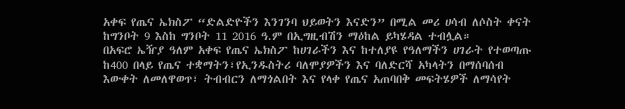አቀፍ የጤና ኤክስፖ “ድልድዮችን እንገንባ ህይወትን እናድን” በሚል መሪ ሀሳብ ለሶስት ቀናት ከግንቦት 9 እስከ ግንቦት 11 2016 ዓ.ም በኢግዚብሽን ማዕከል ይካሄዳል ተብሏል።
በአፍሮ ኤዥያ ዓለም አቀፍ የጤና ኤክስፖ ከሀገራችን እና ከተለያዩ የዓለማችን ሀገራት የተወጣጡ ከ400 በላይ የጤና ተቋማትን፣የኢንዱስትሪ ባለሞያዎችን እና ባለድርሻ አካላትን በማሰባሰብ እውቀት ለመለዋወጥ፣ ትብብርን ለማጎልበት እና የላቀ የጤና አጠባበቅ መፍትሄዎች ለማሳየት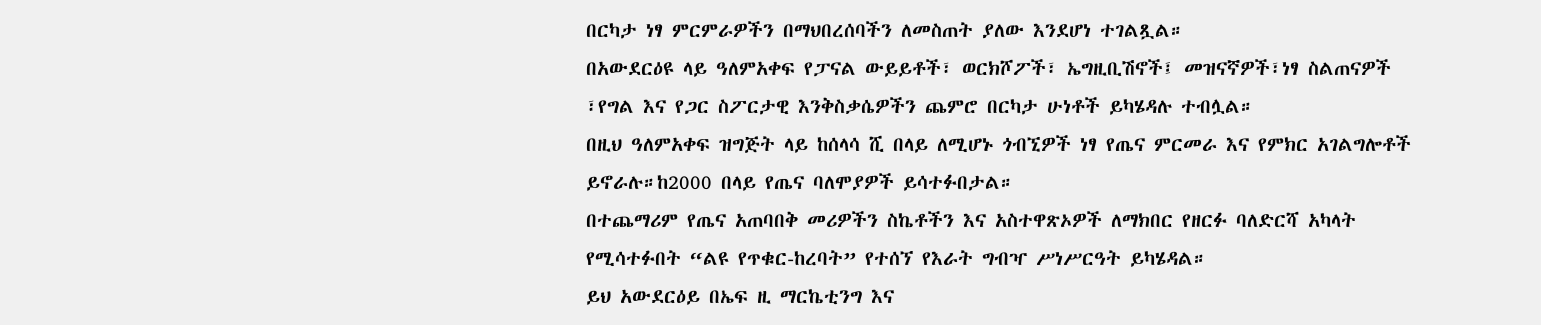በርካታ ነፃ ምርምራዎችን በማህበረሰባችን ለመስጠት ያለው እንደሆነ ተገልጿል።
በአውደርዕዩ ላይ ዓለምአቀፍ የፓናል ውይይቶች፣ ወርክሾፖች፣ ኤግዚቢሽኖች፤ መዝናኛዎች፣ነፃ ስልጠናዎች ፣የግል እና የጋር ስፖርታዊ እንቅስቃሴዎችን ጨምሮ በርካታ ሁነቶች ይካሄዳሉ ተብሏል።
በዚህ ዓለምአቀፍ ዝግጅት ላይ ከሰላሳ ሺ በላይ ለሚሆኑ ጎብኚዎች ነፃ የጤና ምርመራ እና የምክር አገልግሎቶች ይኖራሉ።ከ2000 በላይ የጤና ባለሞያዎች ይሳተፉበታል።
በተጨማሪም የጤና አጠባበቅ መሪዎችን ስኬቶችን እና አስተዋጽኦዎች ለማክበር የዘርፉ ባለድርሻ አካላት የሚሳተፉበት “ልዩ የጥቁር-ከረባት” የተሰኘ የእራት ግብዣ ሥነሥርዓት ይካሄዳል።
ይህ አውደርዕይ በኤፍ ዚ ማርኬቲንግ እና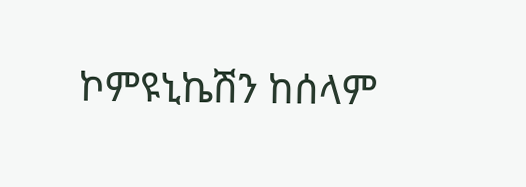ኮምዩኒኬሽን ከሰላም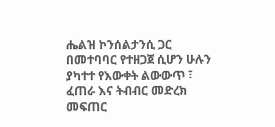ሔልዝ ኮንሰልታንሲ ጋር በመተባባር የተዘጋጀ ሲሆን ሁሉን ያካተተ የእውቀት ልውውጥ ፣ ፈጠራ እና ትብብር መድረክ መፍጠር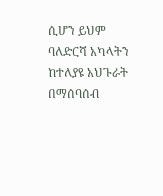ሲሆን ይህም ባለድርሻ አካላትን ከተለያዩ አህጉራት በማሰባሰብ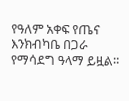የዓለም አቀፍ የጤና እንክብካቤ በጋራ የማሳደግ ዓላማ ይዟል።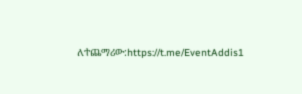ለተጨማሪው:https://t.me/EventAddis1